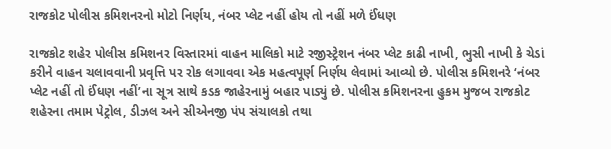રાજકોટ પોલીસ કમિશનરનો મોટો નિર્ણય, નંબર પ્લેટ નહીં હોય તો નહીં મળે ઈંધણ

રાજકોટ શહેર પોલીસ કમિશનર વિસ્તારમાં વાહન માલિકો માટે રજીસ્ટ્રેશન નંબર પ્લેટ કાઢી નાખી, ભુસી નાખી કે ચેડાં કરીને વાહન ચલાવવાની પ્રવૃત્તિ પર રોક લગાવવા એક મહત્વપૂર્ણ નિર્ણય લેવામાં આવ્યો છે. પોલીસ કમિશનરે ‘નંબર પ્લેટ નહીં તો ઈંધણ નહીં’ના સૂત્ર સાથે કડક જાહેરનામું બહાર પાડ્યું છે. પોલીસ કમિશનરના હુકમ મુજબ રાજકોટ શહેરના તમામ પેટ્રોલ, ડીઝલ અને સીએનજી પંપ સંચાલકો તથા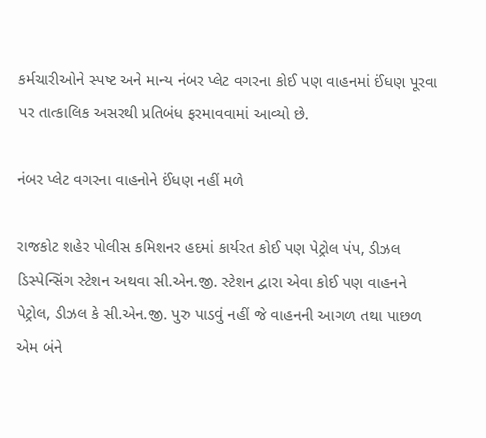કર્મચારીઓને સ્પષ્ટ અને માન્ય નંબર પ્લેટ વગરના કોઈ પણ વાહનમાં ઈંધણ પૂરવા પર તાત્કાલિક અસરથી પ્રતિબંધ ફરમાવવામાં આવ્યો છે.

નંબર પ્લેટ વગરના વાહનોને ઈંધણ નહીં મળે

રાજકોટ શહેર પોલીસ કમિશનર હદમાં કાર્યરત કોઈ પણ પેટ્રોલ પંપ, ડીઝલ ડિસ્પેન્સિંગ સ્ટેશન અથવા સી.એન.જી. સ્ટેશન દ્વારા એવા કોઈ પણ વાહનને પેટ્રોલ, ડીઝલ કે સી.એન.જી. પુરુ પાડવું નહીં જે વાહનની આગળ તથા પાછળ એમ બંને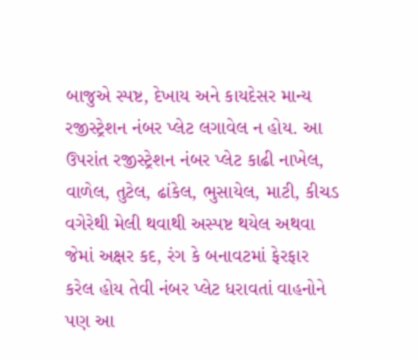બાજુએ સ્પષ્ટ, દેખાય અને કાયદેસર માન્ય રજીસ્ટ્રેશન નંબર પ્લેટ લગાવેલ ન હોય. આ ઉપરાંત રજીસ્ટ્રેશન નંબર પ્લેટ કાઢી નાખેલ, વાળેલ, તુટેલ, ઢાંકેલ, ભુસાયેલ, માટી, કીચડ વગેરેથી મેલી થવાથી અસ્પષ્ટ થયેલ અથવા જેમાં અક્ષર કદ, રંગ કે બનાવટમાં ફેરફાર કરેલ હોય તેવી નંબર પ્લેટ ધરાવતાં વાહનોને પણ આ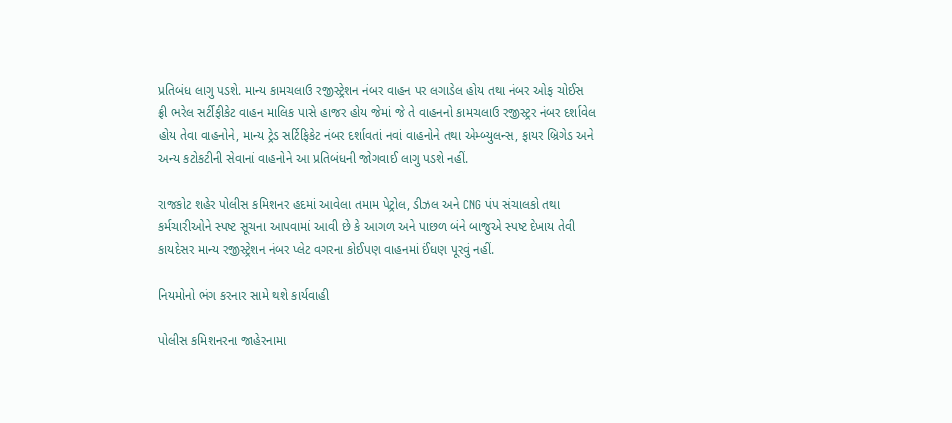પ્રતિબંધ લાગુ પડશે. માન્ય કામચલાઉ રજીસ્ટ્રેશન નંબર વાહન પર લગાડેલ હોય તથા નંબર ઓફ ચોઈસ ફ્રી ભરેલ સર્ટીફીકેટ વાહન માલિક પાસે હાજર હોય જેમાં જે તે વાહનનો કામચલાઉ રજીસ્ટ્રર નંબર દર્શાવેલ હોય તેવા વાહનોને, માન્ય ટ્રેડ સર્ટિફિકેટ નંબર દર્શાવતાં નવાં વાહનોને તથા એમ્બ્યુલન્સ, ફાયર બ્રિગેડ અને અન્ય કટોકટીની સેવાનાં વાહનોને આ પ્રતિબંધની જોગવાઈ લાગુ પડશે નહીં.

રાજકોટ શહેર પોલીસ કમિશનર હદમાં આવેલા તમામ પેટ્રોલ, ડીઝલ અને CNG પંપ સંચાલકો તથા કર્મચારીઓને સ્પષ્ટ સૂચના આપવામાં આવી છે કે આગળ અને પાછળ બંને બાજુએ સ્પષ્ટ દેખાય તેવી કાયદેસર માન્ય રજીસ્ટ્રેશન નંબર પ્લેટ વગરના કોઈપણ વાહનમાં ઈંધણ પૂરવું નહીં.

નિયમોનો ભંગ કરનાર સામે થશે કાર્યવાહી

પોલીસ કમિશનરના જાહેરનામા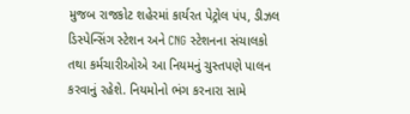મુજબ રાજકોટ શહેરમાં કાર્યરત પેટ્રોલ પંપ, ડીઝલ ડિસ્પેન્સિંગ સ્ટેશન અને CNG સ્ટેશનના સંચાલકો તથા કર્મચારીઓએ આ નિયમનું ચુસ્તપણે પાલન કરવાનું રહેશે. નિયમોનો ભંગ કરનારા સામે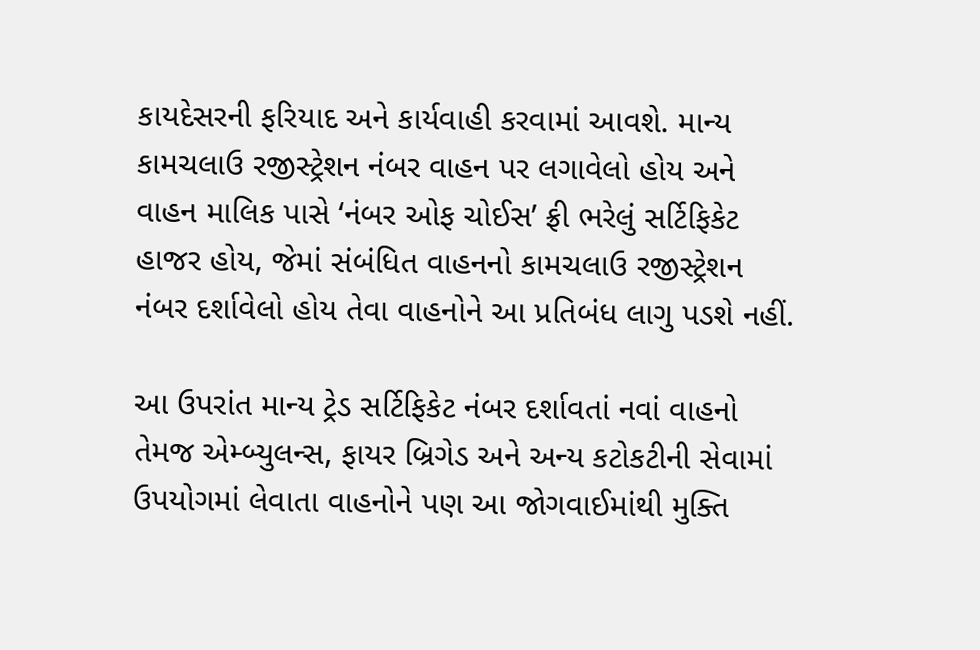કાયદેસરની ફરિયાદ અને કાર્યવાહી કરવામાં આવશે. માન્ય કામચલાઉ રજીસ્ટ્રેશન નંબર વાહન પર લગાવેલો હોય અને વાહન માલિક પાસે ‘નંબર ઓફ ચોઈસ’ ફ્રી ભરેલું સર્ટિફિકેટ હાજર હોય, જેમાં સંબંધિત વાહનનો કામચલાઉ રજીસ્ટ્રેશન નંબર દર્શાવેલો હોય તેવા વાહનોને આ પ્રતિબંધ લાગુ પડશે નહીં.

આ ઉપરાંત માન્ય ટ્રેડ સર્ટિફિકેટ નંબર દર્શાવતાં નવાં વાહનો તેમજ એમ્બ્યુલન્સ, ફાયર બ્રિગેડ અને અન્ય કટોકટીની સેવામાં ઉપયોગમાં લેવાતા વાહનોને પણ આ જોગવાઈમાંથી મુક્તિ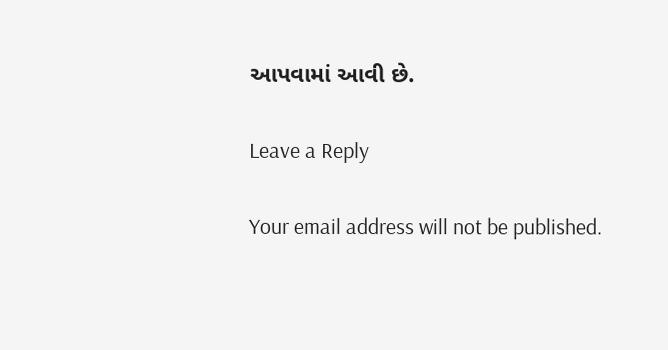આપવામાં આવી છે.

Leave a Reply

Your email address will not be published.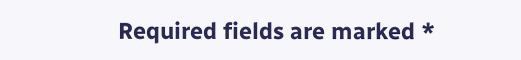Required fields are marked *